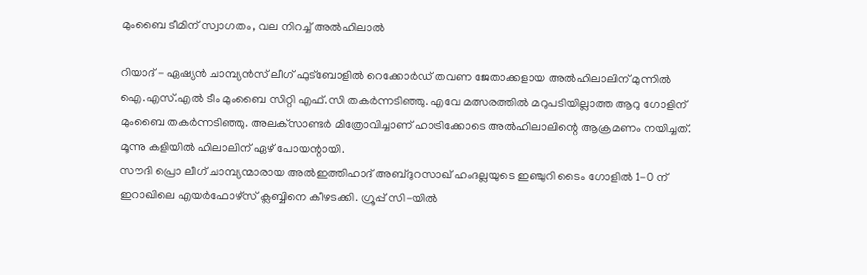മുംബൈ ടീമിന് സ്വാഗതം, വല നിറച്ച് അല്‍ഹിലാല്‍

റിയാദ് - ഏഷ്യന്‍ ചാമ്പ്യന്‍സ് ലീഗ് ഫുട്‌ബോളില്‍ റെക്കോര്‍ഡ് തവണ ജേതാക്കളായ അല്‍ഹിലാലിന് മുന്നില്‍ ഐ.എസ്.എല്‍ ടീം മുംബൈ സിറ്റി എഫ്.സി തകര്‍ന്നടിഞ്ഞു. എവേ മത്സരത്തില്‍ മറുപടിയില്ലാത്ത ആറു ഗോളിന് മുംബൈ തകര്‍ന്നടിഞ്ഞു. അലക്‌സാണ്ടര്‍ മിത്രോവിച്ചാണ് ഹാട്രിക്കോടെ അല്‍ഹിലാലിന്റെ ആക്രമണം നയിച്ചത്. മൂന്നു കളിയില്‍ ഹിലാലിന് ഏഴ് പോയന്റായി.
സൗദി പ്രൊ ലീഗ് ചാമ്പ്യന്മാരായ അല്‍ഇത്തിഹാദ് അബ്ദുറസാഖ് ഹംദല്ലയുടെ ഇഞ്ചുറി ടൈം ഗോളില്‍ 1-0 ന് ഇറാഖിലെ എയര്‍ഫോഴ്‌സ് ക്ലബ്ബിനെ കീഴടക്കി. ഗ്രൂപ്പ് സി-യില്‍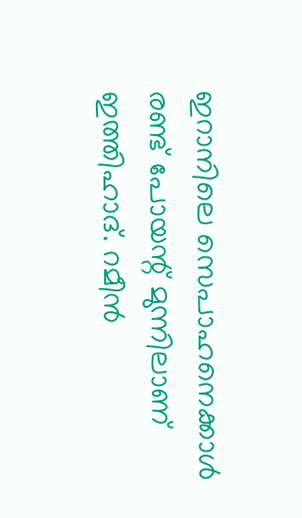ഇറാനിലെ സെപാഹനെക്കാള്‍ രണ്ട് പോയന്റ് മുന്നിലാണ് ഇത്തിഹാദ്. റമീന്‍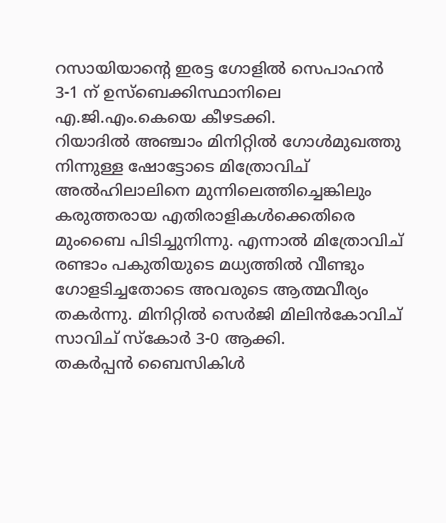റസായിയാന്റെ ഇരട്ട ഗോളില്‍ സെപാഹന്‍ 3-1 ന് ഉസ്‌ബെക്കിസ്ഥാനിലെ എ.ജി.എം.കെയെ കീഴടക്കി.
റിയാദില്‍ അഞ്ചാം മിനിറ്റില്‍ ഗോള്‍മുഖത്തു നിന്നുള്ള ഷോട്ടോടെ മിത്രോവിച് അല്‍ഹിലാലിനെ മുന്നിലെത്തിച്ചെങ്കിലും കരുത്തരായ എതിരാളികള്‍ക്കെതിരെ മുംബൈ പിടിച്ചുനിന്നു. എന്നാല്‍ മിത്രോവിച് രണ്ടാം പകുതിയുടെ മധ്യത്തില്‍ വീണ്ടും ഗോളടിച്ചതോടെ അവരുടെ ആത്മവീര്യം തകര്‍ന്നു. മിനിറ്റില്‍ സെര്‍ജി മിലിന്‍കോവിച് സാവിച് സ്‌കോര്‍ 3-0 ആക്കി.
തകര്‍പ്പന്‍ ബൈസികിള്‍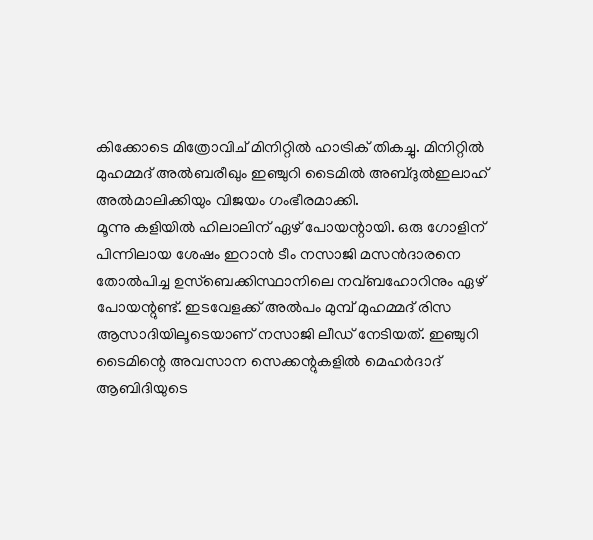കിക്കോടെ മിത്രോവിച് മിനിറ്റില്‍ ഹാട്രിക് തികച്ചു. മിനിറ്റില്‍ മുഹമ്മദ് അല്‍ബരീഖും ഇഞ്ചുറി ടൈമില്‍ അബ്ദുല്‍ഇലാഹ് അല്‍മാലിക്കിയും വിജയം ഗംഭീരമാക്കി.
മൂന്നു കളിയില്‍ ഹിലാലിന് ഏഴ് പോയന്റായി. ഒരു ഗോളിന് പിന്നിലായ ശേഷം ഇറാന്‍ ടീം നസാജി മസന്‍ദാരനെ തോല്‍പിച്ച ഉസ്‌ബെക്കിസ്ഥാനിലെ നവ്ബഹോറിനും ഏഴ് പോയന്റുണ്ട്. ഇടവേളക്ക് അല്‍പം മുമ്പ് മുഹമ്മദ് രിസ ആസാദിയിലൂടെയാണ് നസാജി ലീഡ് നേടിയത്. ഇഞ്ചുറി ടൈമിന്റെ അവസാന സെക്കന്റുകളില്‍ മെഹര്‍ദാദ് ആബിദിയുടെ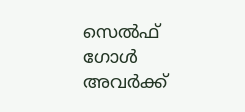സെല്‍ഫ് ഗോള്‍ അവര്‍ക്ക്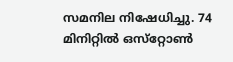സമനില നിഷേധിച്ചു. 74 മിനിറ്റില്‍ ഒസ്‌റ്റോണ്‍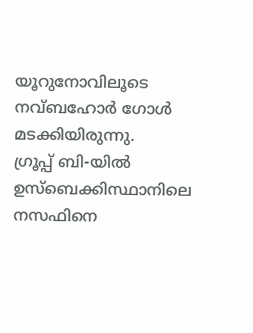യൂറുനോവിലൂടെ നവ്ബഹോര്‍ ഗോള്‍ മടക്കിയിരുന്നു.
ഗ്രൂപ്പ് ബി-യില്‍ ഉസ്‌ബെക്കിസ്ഥാനിലെ നസഫിനെ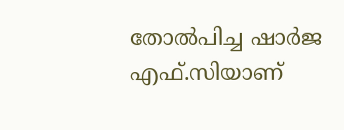തോല്‍പിച്ച ഷാര്‍ജ എഫ്.സിയാണ്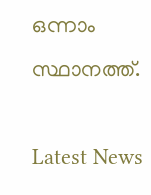ഒന്നാം സ്ഥാനത്ത്.

Latest News